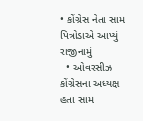• કોંગ્રેસ નેતા સામ પિત્રોડાએ આપ્યું રાજીનામું
  • ઓવરસીઝ કોંગ્રેસના અધ્યક્ષ હતા સામ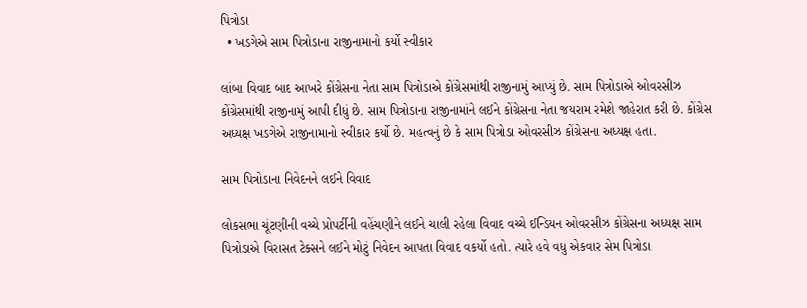પિત્રોડા
  • ખડગેએ સામ પિત્રોડાના રાજીનામાનો કર્યો સ્વીકાર

લાંબા વિવાદ બાદ આખરે કોંગ્રેસના નેતા સામ પિત્રોડાએ કોંગ્રેસમાંથી રાજીનામું આપ્યું છે. સામ પિત્રોડાએ ઓવરસીઝ કોંગ્રેસમાંથી રાજીનામું આપી દીધું છે. સામ પિત્રોડાના રાજીનામાંને લઈને કોંગ્રેસના નેતા જયરામ રમેશે જાહેરાત કરી છે. કોંગ્રેસ અધ્યક્ષ ખડગેએ રાજીનામાનો સ્વીકાર કર્યો છે. મહત્વનું છે કે સામ પિત્રોડા ઓવરસીઝ કોંગ્રેસના અધ્યક્ષ હતા.

સામ પિત્રોડાના નિવેદનને લઈને વિવાદ

લોકસભા ચૂંટણીની વચ્ચે પ્રોપર્ટીની વહેંચણીને લઈને ચાલી રહેલા વિવાદ વચ્ચે ઈન્ડિયન ઓવરસીઝ કોંગ્રેસના અધ્યક્ષ સામ પિત્રોડાએ વિરાસત ટેક્સને લઈને મોટું નિવેદન આપતા વિવાદ વકર્યો હતો. ત્યારે હવે વધુ એકવાર સેમ પિત્રોડા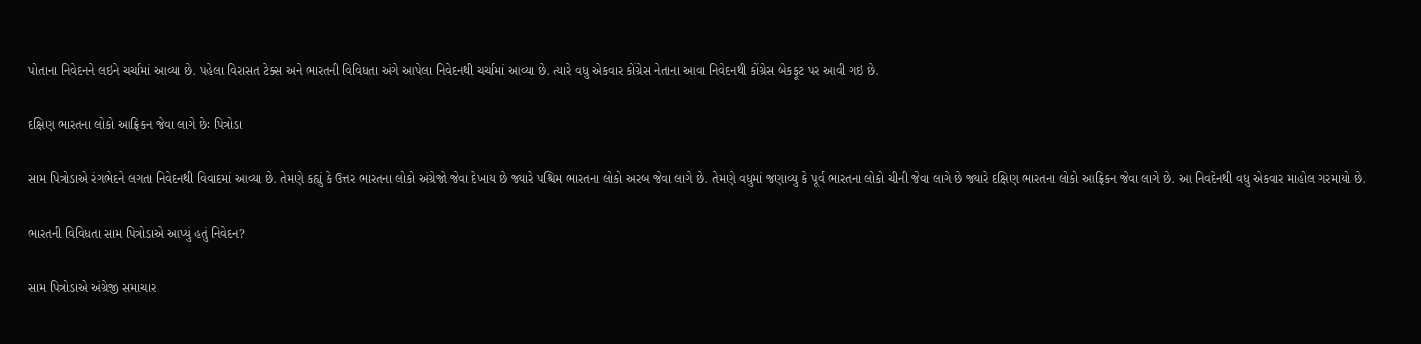પોતાના નિવેદનને લઇને ચર્ચામાં આવ્યા છે. પહેલા વિરાસત ટેક્સ અને ભારતની વિવિધતા અંગે આપેલા નિવેદનથી ચર્ચામાં આવ્યા છે. ત્યારે વધુ એકવાર કોંગ્રેસ નેતાના આવા નિવેદનથી કોંગ્રેસ બેકફૂટ પર આવી ગઇ છે.

દક્ષિણ ભારતના લોકો આફ્રિકન જેવા લાગે છેઃ પિત્રોડા

સામ પિત્રોડાએ રંગભેદને લગતા નિવેદનથી વિવાદમાં આવ્યા છે. તેમણે કહ્યું કે ઉત્તર ભારતના લોકો અંગ્રેજો જેવા દેખાય છે જ્યારે પશ્ચિમ ભારતના લોકો અરબ જેવા લાગે છે. તેમણે વધુમાં જણાવ્યુ કે પૂર્વ ભારતના લોકો ચીની જેવા લાગે છે જ્યારે દક્ષિણ ભારતના લોકો આફ્રિકન જેવા લાગે છે. આ નિવદેનથી વધુ એકવાર માહોલ ગરમાયો છે.

ભારતની વિવિધતા સામ પિત્રોડાએ આપ્યું હતું નિવેદન?

સામ પિત્રોડાએ અંગ્રેજી સમાચાર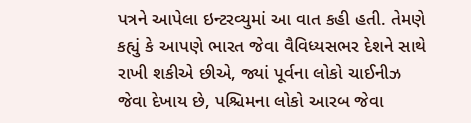પત્રને આપેલા ઇન્ટરવ્યુમાં આ વાત કહી હતી. તેમણે કહ્યું કે આપણે ભારત જેવા વૈવિધ્યસભર દેશને સાથે રાખી શકીએ છીએ, જ્યાં પૂર્વના લોકો ચાઈનીઝ જેવા દેખાય છે, પશ્ચિમના લોકો આરબ જેવા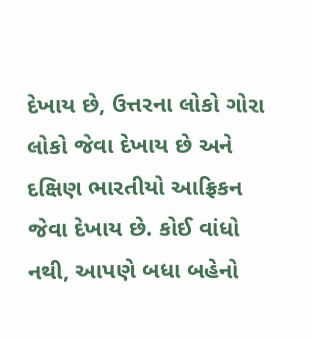દેખાય છે, ઉત્તરના લોકો ગોરા લોકો જેવા દેખાય છે અને દક્ષિણ ભારતીયો આફ્રિકન જેવા દેખાય છે. કોઈ વાંધો નથી, આપણે બધા બહેનો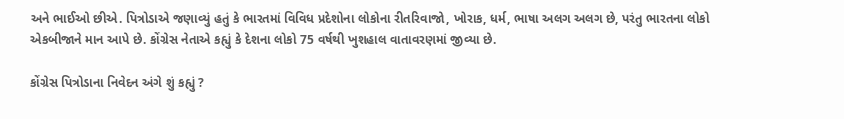અને ભાઈઓ છીએ. પિત્રોડાએ જણાવ્યું હતું કે ભારતમાં વિવિધ પ્રદેશોના લોકોના રીતરિવાજો, ખોરાક, ધર્મ, ભાષા અલગ અલગ છે, પરંતુ ભારતના લોકો એકબીજાને માન આપે છે. કોંગ્રેસ નેતાએ કહ્યું કે દેશના લોકો 75 વર્ષથી ખુશહાલ વાતાવરણમાં જીવ્યા છે.

કોંગ્રેસ પિત્રોડાના નિવેદન અંગે શું કહ્યું ?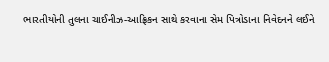ભારતીયોની તુલના ચાઈનીઝ-આફ્રિકન સાથે કરવાના સેમ પિત્રોડાના નિવેદનને લઈને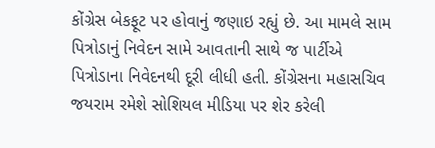કોંગ્રેસ બેકફૂટ પર હોવાનું જણાઇ રહ્યું છે. આ મામલે સામ પિત્રોડાનું નિવેદન સામે આવતાની સાથે જ પાર્ટીએ પિત્રોડાના નિવેદનથી દૂરી લીધી હતી. કોંગ્રેસના મહાસચિવ જયરામ રમેશે સોશિયલ મીડિયા પર શેર કરેલી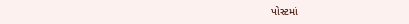પોસ્ટમાં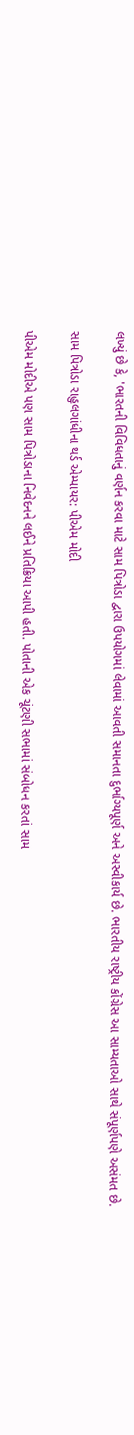લખ્યું છે કે, 'ભારતની વિવિધતાનું વર્ણન કરવા માટે સામ પિત્રોડા દ્વારા ઉપયોગમાં લેવામાં આવતી સમાનતા દુર્ભાગ્યપૂર્ણ અને અસ્વીકાર્ય છે. ભારતીય રાષ્ટ્રીય કોંગ્રેસ આ સામ્યતાઓ સાથે સંપૂર્ણપણે અસંમત છે.

સામ પિત્રોડા રાહુલગાંધીના થર્ડ એમ્પાયર: પીએમ મોદી

પીએમ મોદીએ પણ સામ પિત્રોડાના નિવેદનને લઈને પ્રતિક્રિયા આપી હતી. પોતાની એક ચૂંટણી સભામાં સંબોધન કરતાં સામ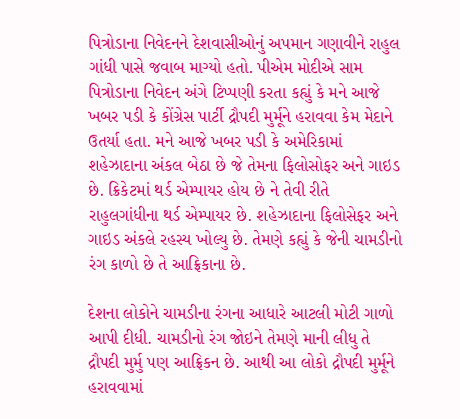પિત્રોડાના નિવેદનને દેશવાસીઓનું અપમાન ગણાવીને રાહુલ ગાંધી પાસે જવાબ માગ્યો હતો. પીએમ મોદીએ સામ પિત્રોડાના નિવેદન અંગે ટિપ્પણી કરતા કહ્યું કે મને આજે ખબર પડી કે કોંગ્રેસ પાર્ટી દ્રૌપદી મુર્મૂને હરાવવા કેમ મેદાને ઉતર્યા હતા. મને આજે ખબર પડી કે અમેરિકામાં શહેઝાદાના અંકલ બેઠા છે જે તેમના ફિલોસોફર અને ગાઇડ છે. ક્રિકેટમાં થર્ડ એમ્પાયર હોય છે ને તેવી રીતે રાહુલગાંધીના થર્ડ એમ્પાયર છે. શહેઝાદાના ફિલોસેફર અને ગાઇડ અંકલે રહસ્ય ખોલ્યુ છે. તેમણે કહ્યું કે જેની ચામડીનો રંગ કાળો છે તે આફ્રિકાના છે.

દેશના લોકોને ચામડીના રંગના આધારે આટલી મોટી ગાળો આપી દીધી. ચામડીનો રંગ જોઇને તેમણે માની લીધુ તે દ્રૌપદી મુર્મુ પણ આફ્રિકન છે. આથી આ લોકો દ્રૌપદી મુર્મૂને હરાવવામાં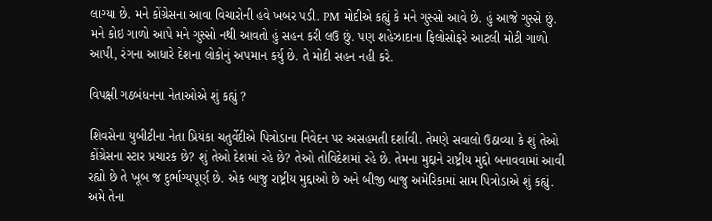લાગ્યા છે. મને કોંગ્રેસના આવા વિચારોની હવે ખબર પડી. PM મોદીએ કહ્યું કે મને ગુસ્સો આવે છે. હું આજે ગુસ્સે છું. મને કોઇ ગાળો આપે મને ગુસ્સો નથી આવતો હું સહન કરી લઉ છું. પણ શહેઝાદાના ફિલોસોફરે આટલી મોટી ગાળો આપી, રંગના આધારે દેશના લોકોનું અપમાન કર્યુ છે. તે મોદી સહન નહી કરે.

વિપક્ષી ગઠબંધનના નેતાઓએ શું કહ્યું ?

શિવસેના યુબીટીના નેતા પ્રિયંકા ચતુર્વેદીએ પિત્રોડાના નિવેદન પર અસહમતી દર્શાવી. તેમણે સવાલો ઉઠાવ્યા કે શું તેઓ કોંગ્રેસના સ્ટાર પ્રચારક છે? શું તેઓ દેશમાં રહે છે? તેઓ તોવિદેશમાં રહે છે. તેમના મુદ્દાને રાષ્ટ્રીય મુદ્દો બનાવવામાં આવી રહ્યો છે તે ખૂબ જ દુર્ભાગ્યપૂર્ણ છે. એક બાજુ રાષ્ટ્રીય મુદ્દાઓ છે અને બીજી બાજુ અમેરિકામાં સામ પિત્રોડાએ શું કહ્યું. અમે તેના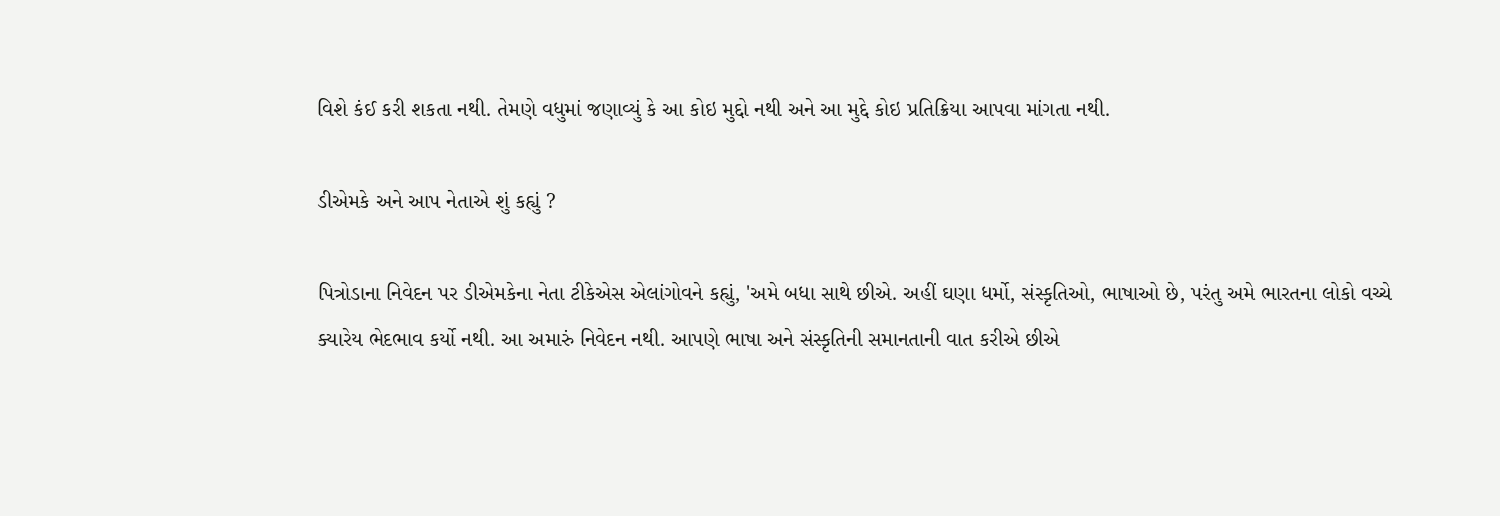વિશે કંઈ કરી શકતા નથી. તેમણે વધુમાં જણાવ્યું કે આ કોઇ મુદ્દો નથી અને આ મુદ્દે કોઇ પ્રતિક્રિયા આપવા માંગતા નથી.

ડીએમકે અને આપ નેતાએ શું કહ્યું ?

પિત્રોડાના નિવેદન પર ડીએમકેના નેતા ટીકેએસ એલાંગોવને કહ્યું, 'અમે બધા સાથે છીએ. અહીં ઘણા ધર્મો, સંસ્કૃતિઓ, ભાષાઓ છે, પરંતુ અમે ભારતના લોકો વચ્ચે ક્યારેય ભેદભાવ કર્યો નથી. આ અમારું નિવેદન નથી. આપણે ભાષા અને સંસ્કૃતિની સમાનતાની વાત કરીએ છીએ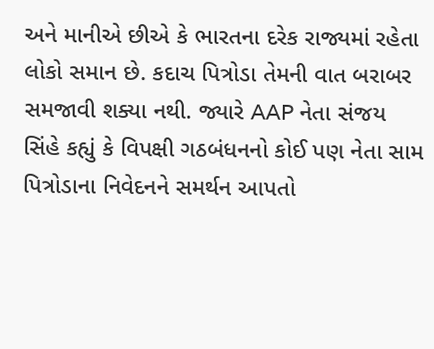અને માનીએ છીએ કે ભારતના દરેક રાજ્યમાં રહેતા લોકો સમાન છે. કદાચ પિત્રોડા તેમની વાત બરાબર સમજાવી શક્યા નથી. જ્યારે AAP નેતા સંજય સિંહે કહ્યું કે વિપક્ષી ગઠબંધનનો કોઈ પણ નેતા સામ પિત્રોડાના નિવેદનને સમર્થન આપતો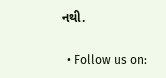નથી.


  • Follow us on: